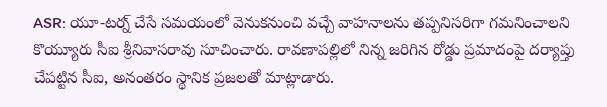ASR: యూ-టర్న్ చేసే సమయంలో వెనుకనుంచి వచ్చే వాహనాలను తప్పనిసరిగా గమనించాలని కొయ్యూరు సీఐ శ్రీనివాసరావు సూచించారు. రావణాపల్లిలో నిన్న జరిగిన రోడ్డు ప్రమాదంపై దర్యాప్తు చేపట్టిన సీఐ, అనంతరం స్థానిక ప్రజలతో మాట్లాడారు.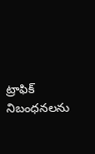ట్రాఫిక్ నిబంధనలను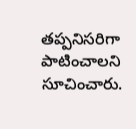తప్పనిసరిగా పాటించాలని సూచించారు.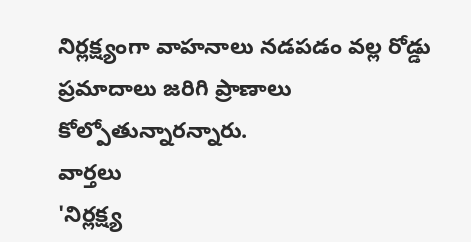నిర్లక్ష్యంగా వాహనాలు నడపడం వల్ల రోడ్డు ప్రమాదాలు జరిగి ప్రాణాలు కోల్పోతున్నారన్నారు.
వార్తలు
'నిర్లక్ష్య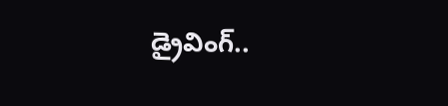డ్రైవింగ్..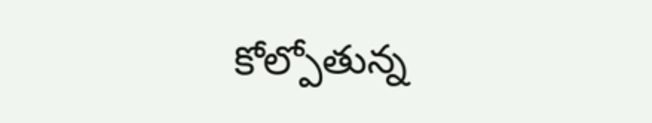కోల్పోతున్న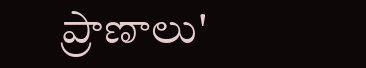ప్రాణాలు'